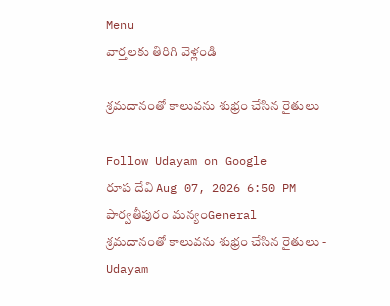Menu
వార్తలకు తిరిగి వెళ్లండి

శ్రమదానంతో కాలువను శుభ్రం చేసిన రైతులు

Follow Udayam on Google
రూప దేవి Aug 07, 2026 6:50 PM పార్వతీపురం మన్యంGeneral
శ్రమదానంతో కాలువను శుభ్రం చేసిన రైతులు - Udayam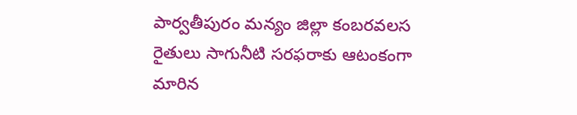పార్వతీపురం మన్యం జిల్లా కంబరవలస రైతులు సాగునీటి సరఫరాకు ఆటంకంగా మారిన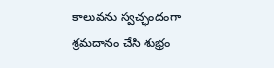కాలువను స్వచ్ఛందంగా శ్రమదానం చేసి శుభ్రం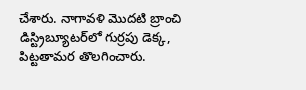చేశారు. నాగావళి మొదటి బ్రాంచి డిస్ట్రిబ్యూటర్‌లో గుర్రపు డెక్క, పిట్టతామర తొలగించారు.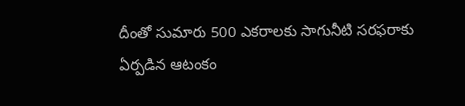దీంతో సుమారు 500 ఎకరాలకు సాగునీటి సరఫరాకు ఏర్పడిన ఆటంకం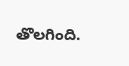తొలగింది.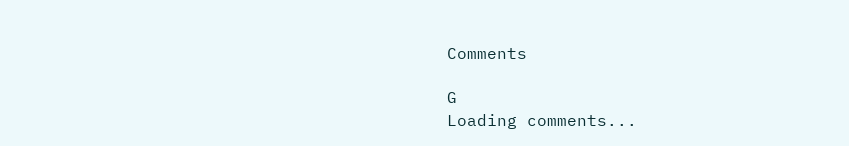Comments

G
Loading comments...